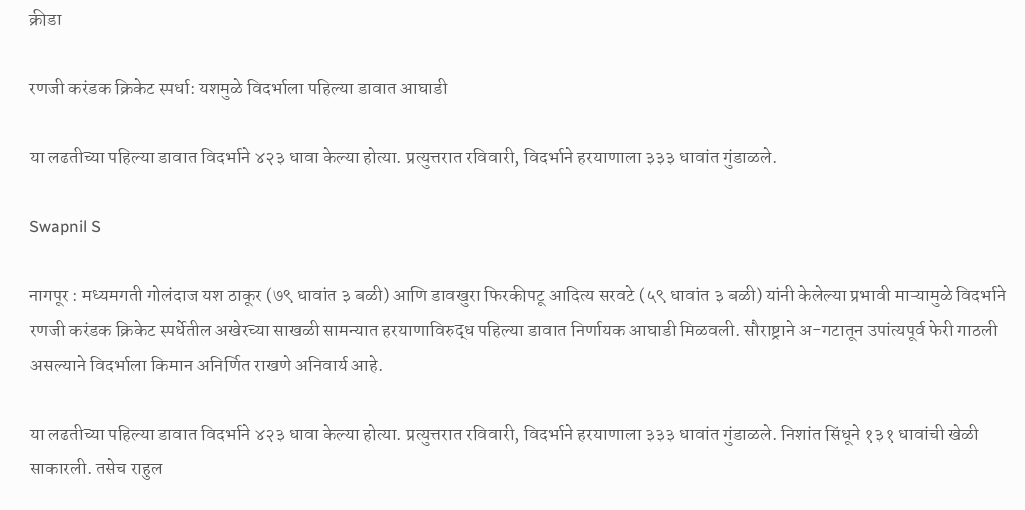क्रीडा

रणजी करंडक क्रिकेट स्पर्धा: यशमुळे विदर्भाला पहिल्या डावात आघाडी

या लढतीच्या पहिल्या डावात विदर्भाने ४२३ धावा केल्या होत्या. प्रत्युत्तरात रविवारी, विदर्भाने हरयाणाला ३३३ धावांत गुंडाळले.

Swapnil S

नागपूर : मध्यमगती गोलंदाज यश ठाकूर (७९ धावांत ३ बळी) आणि डावखुरा फिरकीपटू आदित्य सरवटे (५९ धावांत ३ बळी) यांनी केलेल्या प्रभावी माऱ्यामुळे विदर्भाने रणजी करंडक क्रिकेट स्पर्धेतील अखेरच्या साखळी सामन्यात हरयाणाविरुद्ध पहिल्या डावात निर्णायक आघाडी मिळवली. सौराष्ट्राने अ-गटातून उपांत्यपूर्व फेरी गाठली असल्याने विदर्भाला किमान अनिर्णित राखणे अनिवार्य आहे.

या लढतीच्या पहिल्या डावात विदर्भाने ४२३ धावा केल्या होत्या. प्रत्युत्तरात रविवारी, विदर्भाने हरयाणाला ३३३ धावांत गुंडाळले. निशांत सिंधूने १३१ धावांची खेळी साकारली. तसेच राहुल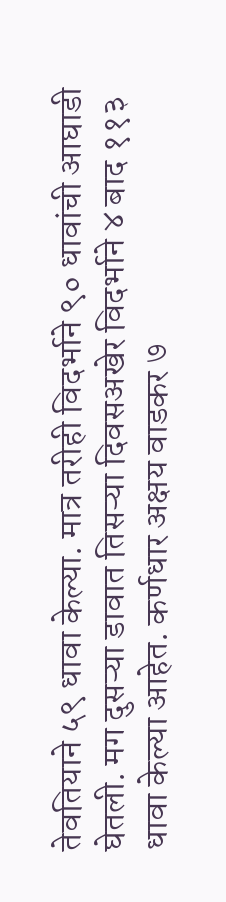तेवतियाने ५९ धावा केल्या. मात्र तरीही विदर्भाने ९० धावांची आघाडी घेतली. मग दुसऱ्या डावात तिसऱ्या दिवसअखेर विदर्भाने ४ बाद ११३ धावा केल्या आहेत. कर्णधार अक्षय वाडकर ७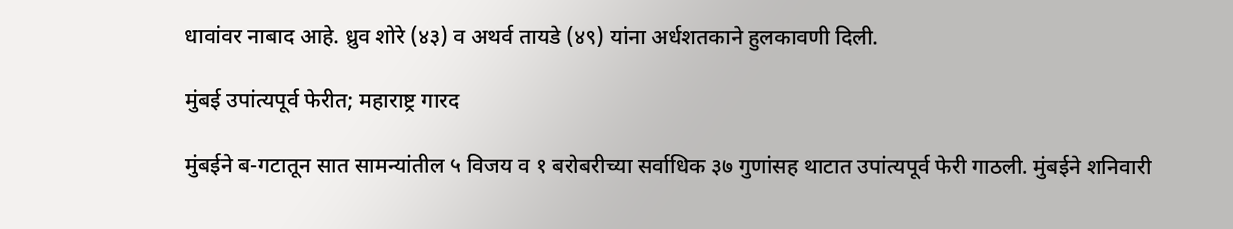धावांवर नाबाद आहे. ध्रुव शोरे (४३) व अथर्व तायडे (४९) यांना अर्धशतकाने हुलकावणी दिली.

मुंबई उपांत्यपूर्व फेरीत; महाराष्ट्र गारद

मुंबईने ब-गटातून सात सामन्यांतील ५ विजय व १ बरोबरीच्या सर्वाधिक ३७ गुणांसह थाटात उपांत्यपूर्व फेरी गाठली. मुंबईने शनिवारी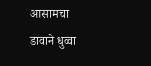आसामचा डावाने धुव्वा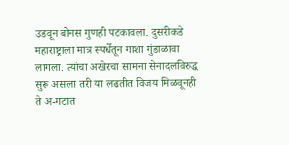उडवून बोनस गुणही पटकावला. दुसरीकडे महाराष्ट्राला मात्र स्पर्धेतून गाशा गुंडाळावा लागला. त्यांचा अखेरचा सामना सेनादलविरुद्ध सुरू असला तरी या लढतीत विजय मिळवूनही ते अ-गटात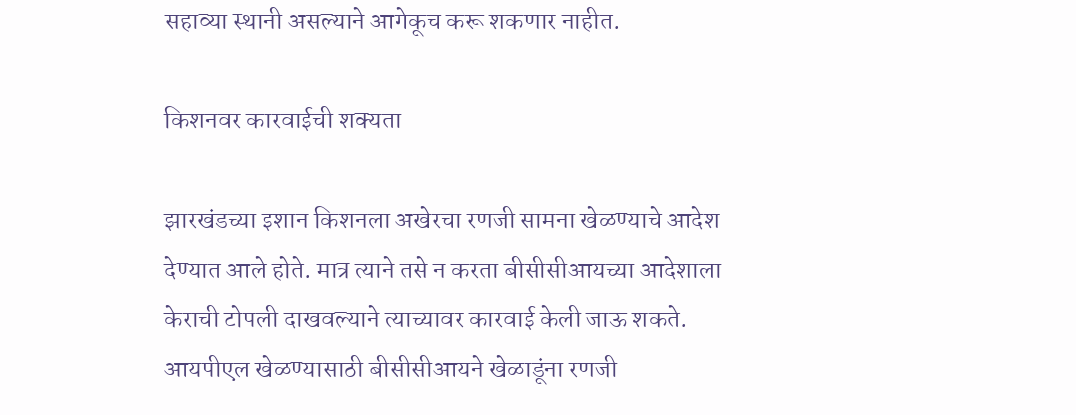सहाव्या स्थानी असल्याने आगेकूच करू शकणार नाहीत.

किशनवर कारवाईची शक्यता

झारखंडच्या इशान किशनला अखेरचा रणजी सामना खेळण्याचे आदेश देण्यात आले होते. मात्र त्याने तसे न करता बीसीसीआयच्या आदेशाला केराची टोपली दाखवल्याने त्याच्यावर कारवाई केली जाऊ शकते. आयपीएल खेळण्यासाठी बीसीसीआयने खेळाडूंना रणजी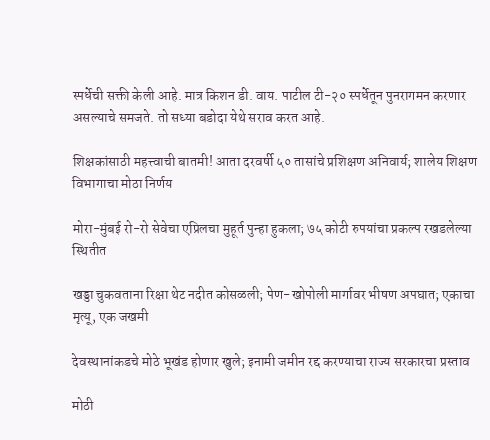स्पर्धेची सक्ती केली आहे. मात्र किशन डी. वाय. पाटील टी-२० स्पर्धेतून पुनरागमन करणार असल्याचे समजते. तो सध्या बडोदा येथे सराव करत आहे.

शिक्षकांसाठी महत्त्वाची बातमी! आता दरवर्षी ५० तासांचे प्रशिक्षण अनिवार्य; शालेय शिक्षण विभागाचा मोठा निर्णय

मोरा-मुंबई रो-रो सेवेचा एप्रिलचा मुहूर्त पुन्हा हुकला; ७५ कोटी रुपयांचा प्रकल्प रखडलेल्या स्थितीत

खड्डा चुकवताना रिक्षा थेट नदीत कोसळली; पेण-खोपोली मार्गावर भीषण अपघात; एकाचा मृत्यू, एक जखमी

देवस्थानांकडचे मोठे भूखंड होणार खुले; इनामी जमीन रद्द करण्याचा राज्य सरकारचा प्रस्ताव

मोठी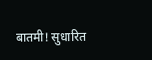बातमी! सुधारित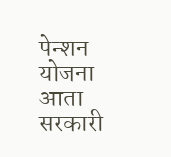पेन्शन योजना आता सरकारी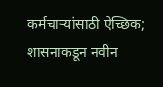कर्मचाऱ्यांसाठी ऐच्छिक; शासनाकडून नवीन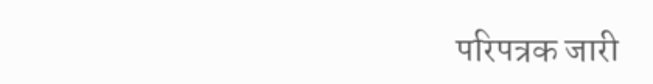परिपत्रक जारी